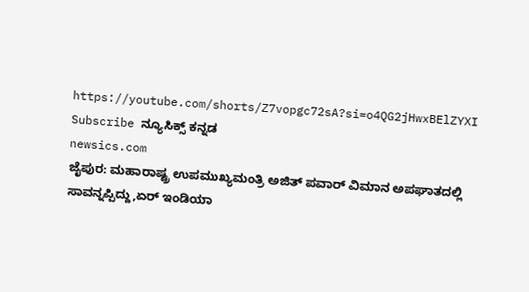https://youtube.com/shorts/Z7vopgc72sA?si=o4QG2jHwxBElZYXI
Subscribe ನ್ಯೂಸಿಕ್ಸ್ ಕನ್ನಡ
newsics.com
ಜೈಪುರ: ಮಹಾರಾಷ್ಟ್ರ ಉಪಮುಖ್ಯಮಂತ್ರಿ ಅಜಿತ್ ಪವಾರ್ ವಿಮಾನ ಅಪಘಾತದಲ್ಲಿ ಸಾವನ್ನಪ್ಪಿದ್ದು,ಏರ್ ಇಂಡಿಯಾ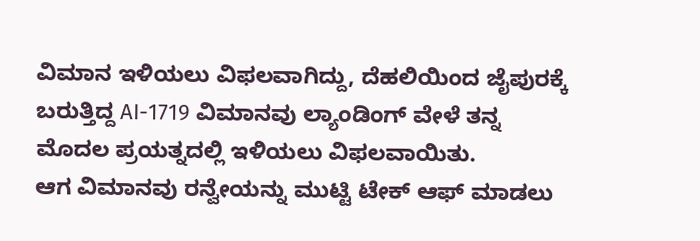ವಿಮಾನ ಇಳಿಯಲು ವಿಫಲವಾಗಿದ್ದು, ದೆಹಲಿಯಿಂದ ಜೈಪುರಕ್ಕೆ ಬರುತ್ತಿದ್ದ AI-1719 ವಿಮಾನವು ಲ್ಯಾಂಡಿಂಗ್ ವೇಳೆ ತನ್ನ ಮೊದಲ ಪ್ರಯತ್ನದಲ್ಲಿ ಇಳಿಯಲು ವಿಫಲವಾಯಿತು.
ಆಗ ವಿಮಾನವು ರನ್ವೇಯನ್ನು ಮುಟ್ಟಿ ಟೇಕ್ ಆಫ್ ಮಾಡಲು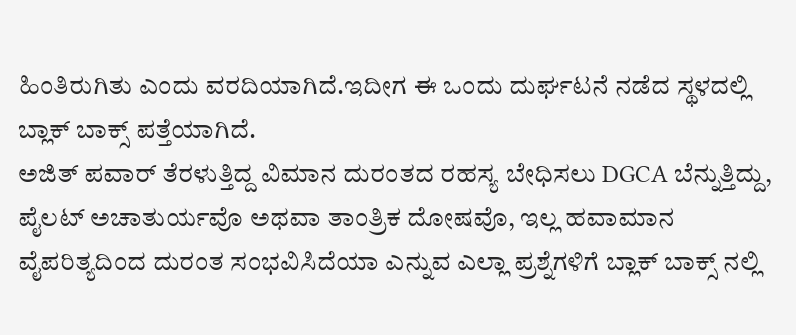ಹಿಂತಿರುಗಿತು ಎಂದು ವರದಿಯಾಗಿದೆ.ಇದೀಗ ಈ ಒಂದು ದುರ್ಘಟನೆ ನಡೆದ ಸ್ಥಳದಲ್ಲಿ ಬ್ಲಾಕ್ ಬಾಕ್ಸ್ ಪತ್ತೆಯಾಗಿದೆ.
ಅಜಿತ್ ಪವಾರ್ ತೆರಳುತ್ತಿದ್ದ ವಿಮಾನ ದುರಂತದ ರಹಸ್ಯ ಬೇಧಿಸಲು DGCA ಬೆನ್ನುತ್ತಿದ್ದು, ಪೈಲಟ್ ಅಚಾತುರ್ಯವೊ ಅಥವಾ ತಾಂತ್ರಿಕ ದೋಷವೊ, ಇಲ್ಲ ಹವಾಮಾನ ವೈಪರಿತ್ಯದಿಂದ ದುರಂತ ಸಂಭವಿಸಿದೆಯಾ ಎನ್ನುವ ಎಲ್ಲಾ ಪ್ರಶ್ನೆಗಳಿಗೆ ಬ್ಲಾಕ್ ಬಾಕ್ಸ್ ನಲ್ಲಿ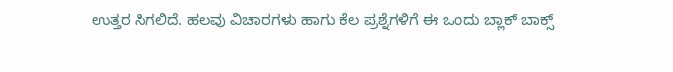ಉತ್ತರ ಸಿಗಲಿದೆ. ಹಲವು ವಿಚಾರಗಳು ಹಾಗು ಕೆಲ ಪ್ರಶ್ನೆಗಳಿಗೆ ಈ ಒಂದು ಬ್ಲಾಕ್ ಬಾಕ್ಸ್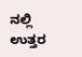ನಲ್ಲಿ ಉತ್ತರ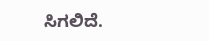ಸಿಗಲಿದೆ.